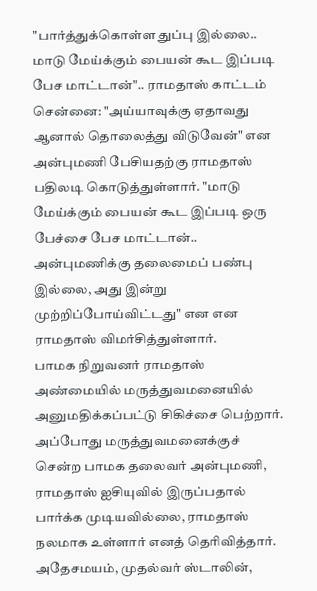"பார்த்துக்கொள்ள துப்பு இல்லை.. மாடு மேய்க்கும் பையன் கூட இப்படி பேச மாட்டான்".. ராமதாஸ் காட்டம்
சென்னை: "அய்யாவுக்கு ஏதாவது ஆனால் தொலைத்து விடுவேன்" என அன்புமணி பேசியதற்கு ராமதாஸ் பதிலடி கொடுத்துள்ளார். "மாடு மேய்க்கும் பையன் கூட இப்படி ஒரு பேச்சை பேச மாட்டான்.. அன்புமணிக்கு தலைமைப் பண்பு இல்லை, அது இன்று முற்றிப்போய்விட்டது" என என ராமதாஸ் விமர்சித்துள்ளார்.
பாமக நிறுவனர் ராமதாஸ் அண்மையில் மருத்துவமனையில் அனுமதிக்கப்பட்டு சிகிச்சை பெற்றார். அப்போது மருத்துவமனைக்குச் சென்ற பாமக தலைவர் அன்புமணி, ராமதாஸ் ஐசியுவில் இருப்பதால் பார்க்க முடியவில்லை, ராமதாஸ் நலமாக உள்ளார் எனத் தெரிவித்தார். அதேசமயம், முதல்வர் ஸ்டாலின்,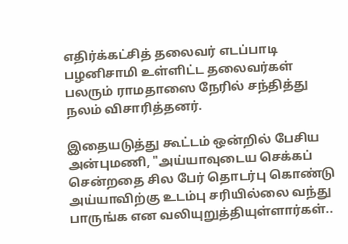எதிர்க்கட்சித் தலைவர் எடப்பாடி பழனிசாமி உள்ளிட்ட தலைவர்கள் பலரும் ராமதாஸை நேரில் சந்தித்து நலம் விசாரித்தனர்.

இதையடுத்து கூட்டம் ஒன்றில் பேசிய அன்புமணி, "அய்யாவுடைய செக்கப் சென்றதை சில பேர் தொடர்பு கொண்டு அய்யாவிற்கு உடம்பு சரியில்லை வந்து பாருங்க என வலியுறுத்தியுள்ளார்கள்..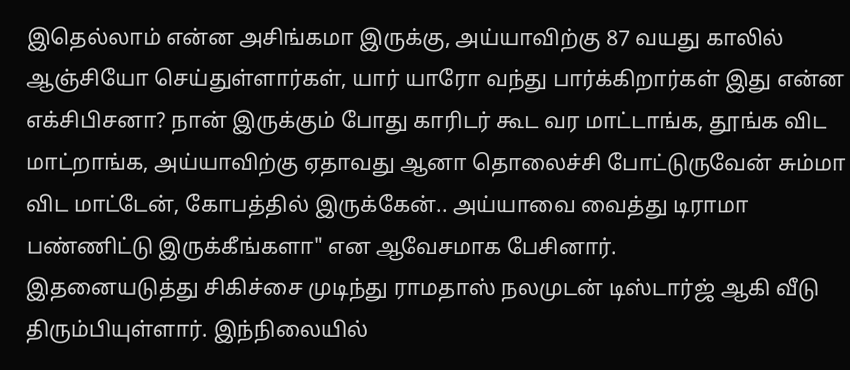இதெல்லாம் என்ன அசிங்கமா இருக்கு, அய்யாவிற்கு 87 வயது காலில் ஆஞ்சியோ செய்துள்ளார்கள், யார் யாரோ வந்து பார்க்கிறார்கள் இது என்ன எக்சிபிசனா? நான் இருக்கும் போது காரிடர் கூட வர மாட்டாங்க, தூங்க விட மாட்றாங்க, அய்யாவிற்கு ஏதாவது ஆனா தொலைச்சி போட்டுருவேன் சும்மா விட மாட்டேன், கோபத்தில் இருக்கேன்.. அய்யாவை வைத்து டிராமா பண்ணிட்டு இருக்கீங்களா" என ஆவேசமாக பேசினார்.
இதனையடுத்து சிகிச்சை முடிந்து ராமதாஸ் நலமுடன் டிஸ்டார்ஜ் ஆகி வீடு திரும்பியுள்ளார். இந்நிலையில்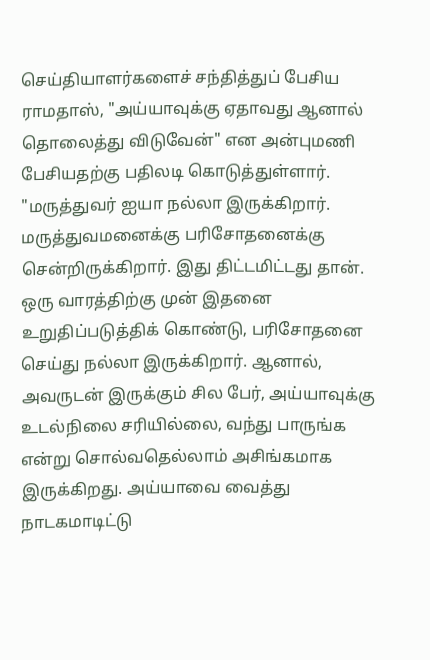செய்தியாளர்களைச் சந்தித்துப் பேசிய ராமதாஸ், "அய்யாவுக்கு ஏதாவது ஆனால் தொலைத்து விடுவேன்" என அன்புமணி பேசியதற்கு பதிலடி கொடுத்துள்ளார்.
"மருத்துவர் ஐயா நல்லா இருக்கிறார். மருத்துவமனைக்கு பரிசோதனைக்கு சென்றிருக்கிறார். இது திட்டமிட்டது தான். ஒரு வாரத்திற்கு முன் இதனை உறுதிப்படுத்திக் கொண்டு, பரிசோதனை செய்து நல்லா இருக்கிறார். ஆனால், அவருடன் இருக்கும் சில பேர், அய்யாவுக்கு உடல்நிலை சரியில்லை, வந்து பாருங்க என்று சொல்வதெல்லாம் அசிங்கமாக இருக்கிறது. அய்யாவை வைத்து நாடகமாடிட்டு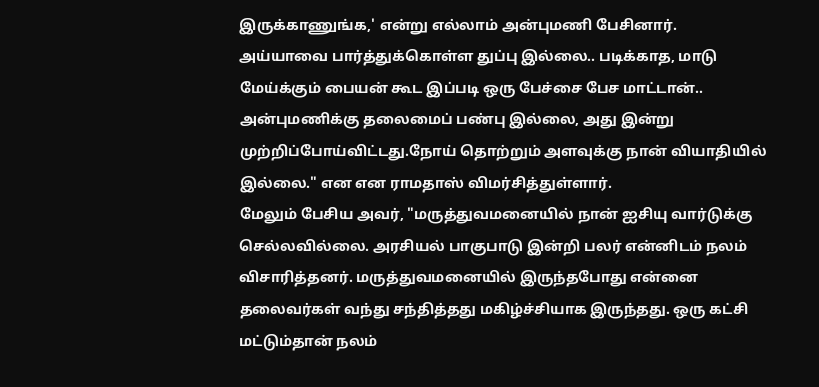இருக்காணுங்க,' என்று எல்லாம் அன்புமணி பேசினார்.
அய்யாவை பார்த்துக்கொள்ள துப்பு இல்லை.. படிக்காத, மாடு மேய்க்கும் பையன் கூட இப்படி ஒரு பேச்சை பேச மாட்டான்.. அன்புமணிக்கு தலைமைப் பண்பு இல்லை, அது இன்று முற்றிப்போய்விட்டது.நோய் தொற்றும் அளவுக்கு நான் வியாதியில் இல்லை." என என ராமதாஸ் விமர்சித்துள்ளார்.
மேலும் பேசிய அவர், "மருத்துவமனையில் நான் ஐசியு வார்டுக்கு செல்லவில்லை. அரசியல் பாகுபாடு இன்றி பலர் என்னிடம் நலம் விசாரித்தனர். மருத்துவமனையில் இருந்தபோது என்னை தலைவர்கள் வந்து சந்தித்தது மகிழ்ச்சியாக இருந்தது. ஒரு கட்சி மட்டும்தான் நலம்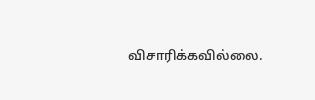விசாரிக்கவில்லை.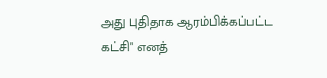அது புதிதாக ஆரம்பிக்கப்பட்ட கட்சி" எனத்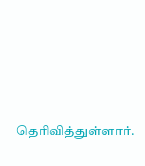தெரிவித்துள்ளார்.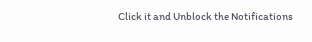Click it and Unblock the Notifications